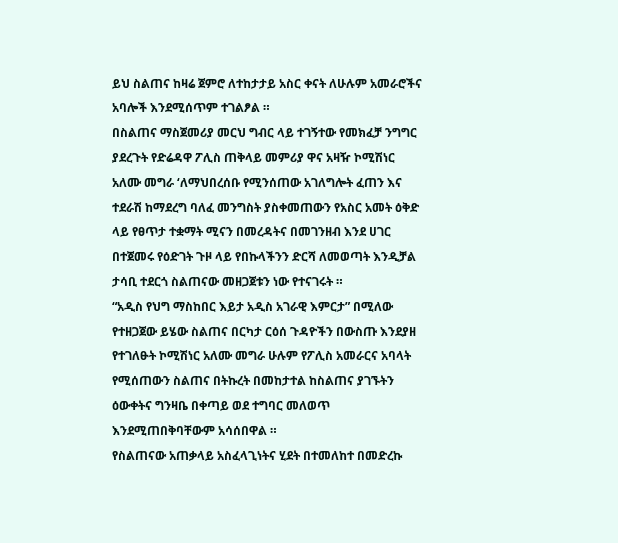ይህ ስልጠና ከዛሬ ጀምሮ ለተከታታይ አስር ቀናት ለሁሉም አመራሮችና አባሎች እንደሚሰጥም ተገልፆል ።
በስልጠና ማስጀመሪያ መርህ ግብር ላይ ተገኝተው የመክፈቻ ንግግር ያደረጉት የድሬዳዋ ፖሊስ ጠቅላይ መምሪያ ዋና አዛዥ ኮሚሽነር አለሙ መግራ ‘ለማህበረሰቡ የሚንሰጠው አገለግሎት ፈጠን እና ተደራሽ ከማደረግ ባለፈ መንግስት ያስቀመጠውን የአስር አመት ዕቅድ ላይ የፀጥታ ተቋማት ሚናን በመረዳትና በመገንዘብ እንደ ሀገር በተጀመሩ የዕድገት ጉዞ ላይ የበኩላችንን ድርሻ ለመወጣት እንዲቻል ታሳቢ ተደርጎ ስልጠናው መዘጋጀቱን ነው የተናገሩት ።
“አዲስ የህግ ማስከበር እይታ አዲስ አገራዊ እምርታ” በሚለው የተዘጋጀው ይሄው ስልጠና በርካታ ርዕሰ ጉዳዮችን በውስጡ እንደያዘ የተገለፁት ኮሚሽነር አለሙ መግራ ሁሉም የፖሊስ አመራርና አባላት የሚሰጠውን ስልጠና በትኩረት በመከታተል ከስልጠና ያገኙትን ዕውቀትና ግንዛቤ በቀጣይ ወደ ተግባር መለወጥ እንደሚጠበቅባቸውም አሳሰበዋል ።
የስልጠናው አጠቃላይ አስፈላጊነትና ሂደት በተመለከተ በመድረኩ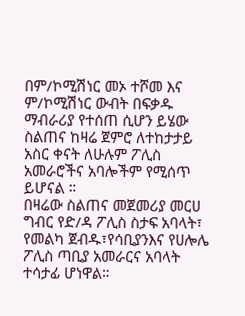በም/ኮሚሽነር መኦ ተሾመ እና ም/ኮሚሽነር ውብት በፍቃዱ ማብራሪያ የተሰጠ ሲሆን ይሄው ስልጠና ከዛሬ ጀምሮ ለተከታታይ አስር ቀናት ለሁሉም ፖሊስ አመራሮችና አባሎችም የሚሰጥ ይሆናል ።
በዛሬው ስልጠና መጀመሪያ መርሀ ግብር የድ/ዳ ፖሊስ ስታፍ አባላት፣ የመልካ ጀብዱ፣የሳቢያንእና የሀሎሌ ፖሊስ ጣቢያ አመራርና አባላት ተሳታፊ ሆነዋል።